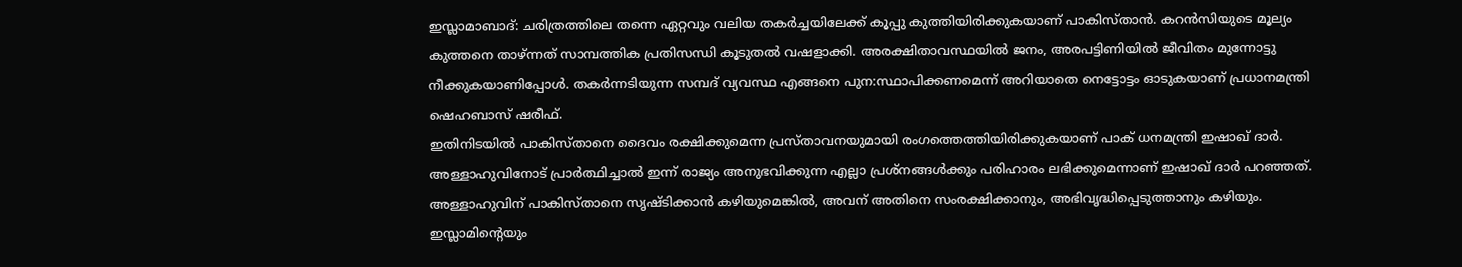ഇസ്ലാമാബാദ്: ചരിത്രത്തിലെ തന്നെ ഏറ്റവും വലിയ തകർച്ചയിലേക്ക് കൂപ്പു കുത്തിയിരിക്കുകയാണ് പാകിസ്താൻ. കറൻസിയുടെ മൂല്യം കുത്തനെ താഴ്ന്നത് സാമ്പത്തിക പ്രതിസന്ധി കൂടുതൽ വഷളാക്കി. അരക്ഷിതാവസ്ഥയിൽ ജനം, അരപട്ടിണിയിൽ ജീവിതം മുന്നോട്ടു നീക്കുകയാണിപ്പോൾ. തകർന്നടിയുന്ന സമ്പദ് വ്യവസ്ഥ എങ്ങനെ പുന:സ്ഥാപിക്കണമെന്ന് അറിയാതെ നെട്ടോട്ടം ഓടുകയാണ് പ്രധാനമന്ത്രി ഷെഹബാസ് ഷരീഫ്.
ഇതിനിടയിൽ പാകിസ്താനെ ദൈവം രക്ഷിക്കുമെന്ന പ്രസ്താവനയുമായി രംഗത്തെത്തിയിരിക്കുകയാണ് പാക് ധനമന്ത്രി ഇഷാഖ് ദാർ. അള്ളാഹുവിനോട് പ്രാർത്ഥിച്ചാൽ ഇന്ന് രാജ്യം അനുഭവിക്കുന്ന എല്ലാ പ്രശ്നങ്ങൾക്കും പരിഹാരം ലഭിക്കുമെന്നാണ് ഇഷാഖ് ദാർ പറഞ്ഞത്.
അള്ളാഹുവിന് പാകിസ്താനെ സൃഷ്ടിക്കാൻ കഴിയുമെങ്കിൽ, അവന് അതിനെ സംരക്ഷിക്കാനും, അഭിവൃദ്ധിപ്പെടുത്താനും കഴിയും. ഇസ്ലാമിന്റെയും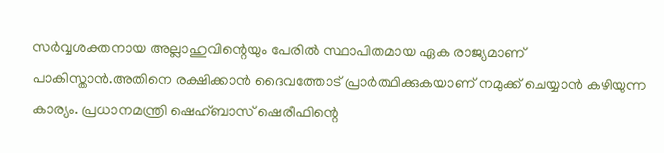സർവ്വശക്തനായ അല്ലാഹുവിന്റെയും പേരിൽ സ്ഥാപിതമായ ഏക രാജ്യമാണ് പാകിസ്താൻ.അതിനെ രക്ഷിക്കാൻ ദൈവത്തോട് പ്രാർത്ഥിക്കുകയാണ് നമുക്ക് ചെയ്യാൻ കഴിയുന്ന കാര്യം. പ്രധാനമന്ത്രി ഷെഹ്ബാസ് ഷെരീഫിന്റെ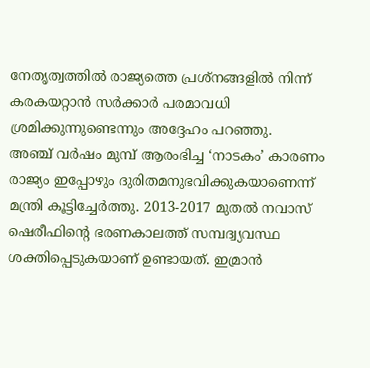നേതൃത്വത്തിൽ രാജ്യത്തെ പ്രശ്നങ്ങളിൽ നിന്ന് കരകയറ്റാൻ സർക്കാർ പരമാവധി ശ്രമിക്കുന്നുണ്ടെന്നും അദ്ദേഹം പറഞ്ഞു.
അഞ്ച് വർഷം മുമ്പ് ആരംഭിച്ച ‘നാടകം’ കാരണം രാജ്യം ഇപ്പോഴും ദുരിതമനുഭവിക്കുകയാണെന്ന് മന്ത്രി കൂട്ടിച്ചേർത്തു. 2013-2017 മുതൽ നവാസ് ഷെരീഫിന്റെ ഭരണകാലത്ത് സമ്പദ്വ്യവസ്ഥ ശക്തിപ്പെടുകയാണ് ഉണ്ടായത്. ഇമ്രാൻ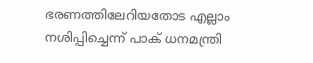ഭരണത്തിലേറിയതോട എല്ലാം നശിപ്പിച്ചെന്ന് പാക് ധനമന്ത്രി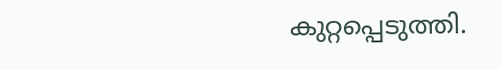കുറ്റപ്പെടുത്തി.